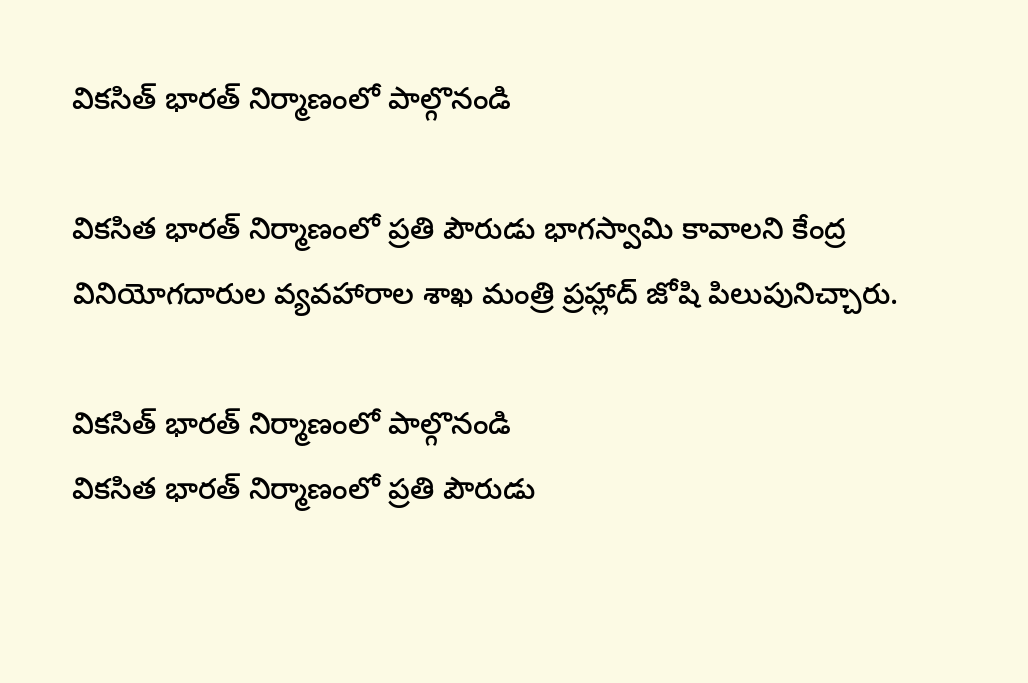వికసిత్‌ భారత్‌ నిర్మాణంలో పాల్గొనండి

వికసిత భారత్‌ నిర్మాణంలో ప్రతి పౌరుడు భాగస్వామి కావాలని కేంద్ర వినియోగదారుల వ్యవహారాల శాఖ మంత్రి ప్రహ్లాద్‌ జోషి పిలుపునిచ్చారు.

వికసిత్‌ భారత్‌ నిర్మాణంలో పాల్గొనండి
వికసిత భారత్‌ నిర్మాణంలో ప్రతి పౌరుడు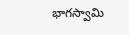భాగస్వామి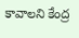కావాలని కేంద్ర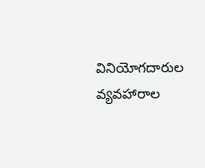వినియోగదారుల వ్యవహారాల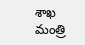శాఖ మంత్రి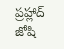ప్రహ్లాద్‌ జోషి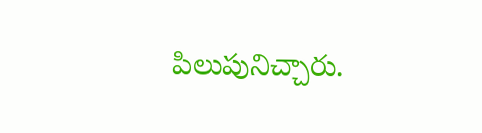పిలుపునిచ్చారు.